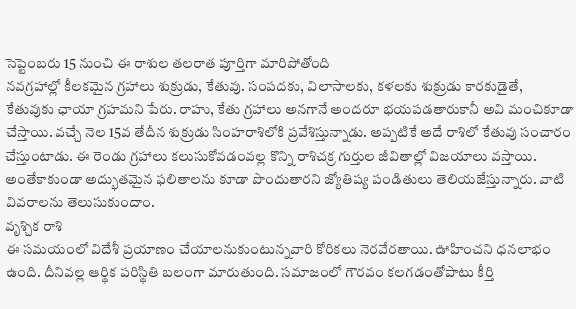సెప్టెంబరు 15 నుంచి ఈ రాశుల తలరాత పూర్తిగా మారిపోతోంది
నవగ్రహాల్లో కీలకమైన గ్రహాలు శుక్రుడు, కేతువు. సంపదకు, విలాసాలకు, కళలకు శుక్రుడు కారకుడైతే, కేతువుకు ఛాయా గ్రహమని పేరు. రాహు, కేతు గ్రహాలు అనగానే అందరూ భయపడతారుకానీ అవి మంచికూడా చేస్తాయి. వచ్చే నెల 15వ తేదీన శుక్రుడు సింహరాశిలోకి ప్రవేశిస్తున్నాడు. అప్పటికే అదే రాశిలో కేతువు సంచారం చేస్తుంటాడు. ఈ రెండు గ్రహాలు కలుసుకోవడంవల్ల కొన్ని రాశిచక్ర గుర్తుల జీవితాల్లో విజయాలు వస్తాయి. అంతేకాకుండా అద్భుతమైన ఫలితాలను కూడా పొందుతారని జ్యోతిష్య పండితులు తెలియజేస్తున్నారు. వాటి వివరాలను తెలుసుకుందాం.
వృశ్చిక రాశి
ఈ సమయంలో విదేశీ ప్రయాణం చేయాలనుకుంటున్నవారి కోరికలు నెరవేరతాయి. ఊహించని ధనలాభం ఉంది. దీనివల్ల ఆర్థిక పరిస్థితి బలంగా మారుతుంది. సమాజంలో గౌరవం కలగడంతోపాటు కీర్తి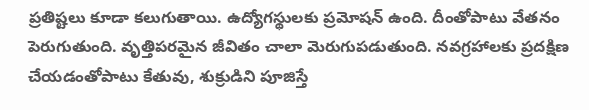ప్రతిష్టలు కూడా కలుగుతాయి. ఉద్యోగస్థులకు ప్రమోషన్ ఉంది. దీంతోపాటు వేతనం పెరుగుతుంది. వృత్తిపరమైన జీవితం చాలా మెరుగుపడుతుంది. నవగ్రహాలకు ప్రదక్షిణ చేయడంతోపాటు కేతువు, శుక్రుడిని పూజిస్తే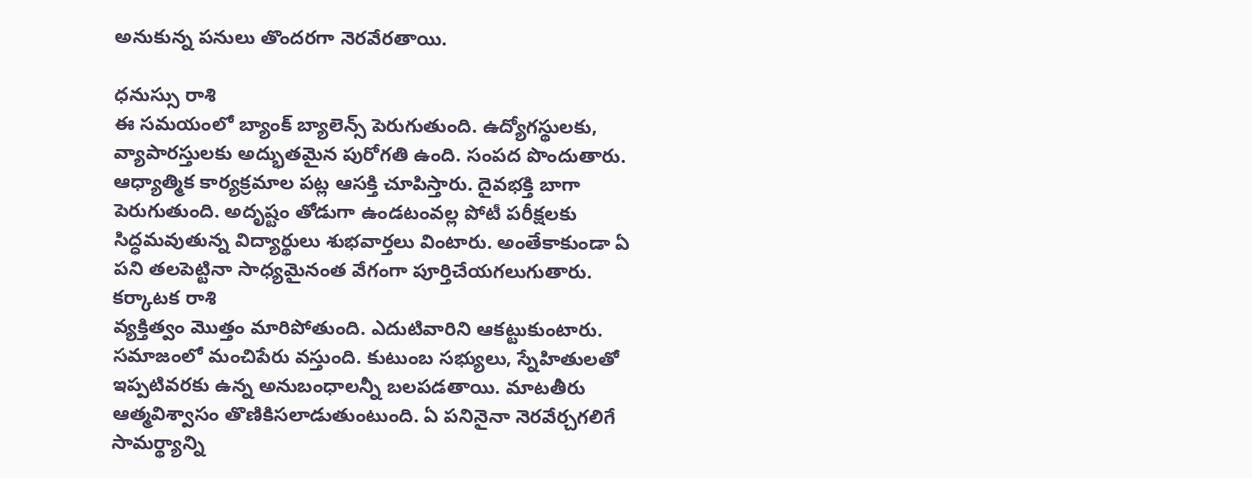అనుకున్న పనులు తొందరగా నెరవేరతాయి.

ధనుస్సు రాశి
ఈ సమయంలో బ్యాంక్ బ్యాలెన్స్ పెరుగుతుంది. ఉద్యోగస్థులకు, వ్యాపారస్తులకు అద్భుతమైన పురోగతి ఉంది. సంపద పొందుతారు. ఆధ్యాత్మిక కార్యక్రమాల పట్ల ఆసక్తి చూపిస్తారు. దైవభక్తి బాగా పెరుగుతుంది. అదృష్టం తోడుగా ఉండటంవల్ల పోటీ పరీక్షలకు సిద్ధమవుతున్న విద్యార్థులు శుభవార్తలు వింటారు. అంతేకాకుండా ఏ పని తలపెట్టినా సాధ్యమైనంత వేగంగా పూర్తిచేయగలుగుతారు.
కర్కాటక రాశి
వ్యక్తిత్వం మొత్తం మారిపోతుంది. ఎదుటివారిని ఆకట్టుకుంటారు. సమాజంలో మంచిపేరు వస్తుంది. కుటుంబ సభ్యులు, స్నేహితులతో ఇప్పటివరకు ఉన్న అనుబంధాలన్నీ బలపడతాయి. మాటతీరు ఆత్మవిశ్వాసం తొణికిసలాడుతుంటుంది. ఏ పనినైనా నెరవేర్చగలిగే సామర్థ్యాన్ని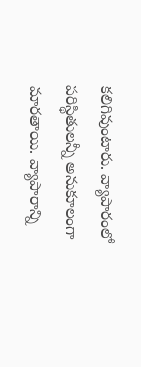కలిగివుంటారు. వ్యాపారంలో పరిస్థితులన్నీ అనుకూలంగా మారతాయి. వ్యాపారాన్ని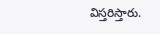విస్తరిస్తారు.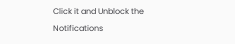Click it and Unblock the Notifications